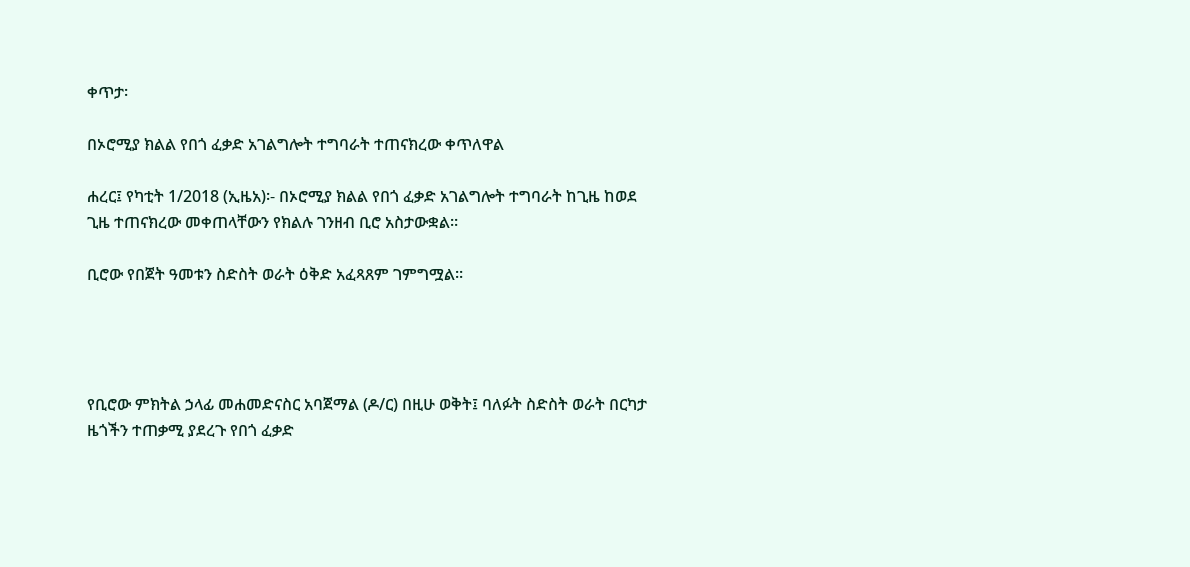ቀጥታ፡

በኦሮሚያ ክልል የበጎ ፈቃድ አገልግሎት ተግባራት ተጠናክረው ቀጥለዋል

ሐረር፤ የካቲት 1/2018 (ኢዜአ)፡- በኦሮሚያ ክልል የበጎ ፈቃድ አገልግሎት ተግባራት ከጊዜ ከወደ ጊዜ ተጠናክረው መቀጠላቸውን የክልሉ ገንዘብ ቢሮ አስታውቋል።

ቢሮው የበጀት ዓመቱን ስድስት ወራት ዕቅድ አፈጻጸም ገምግሟል።




የቢሮው ምክትል ኃላፊ መሐመድናስር አባጀማል (ዶ/ር) በዚሁ ወቅት፤ ባለፉት ስድስት ወራት በርካታ ዜጎችን ተጠቃሚ ያደረጉ የበጎ ፈቃድ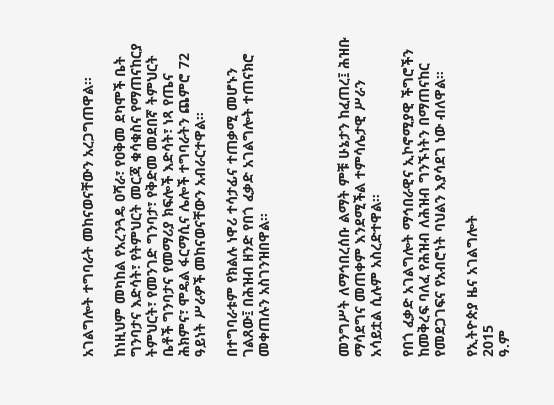አገልግሎት ተግባራት መከናወናቸውን አረጋግጠዋል።

ከነዚህም መካከል የአረንጓዴ ዐሻራ፣ የዐቅመ ደካሞች ቤት ግንባታና እድሳት፣ የትምህርት መርጃ ቁሳቁስና የማጠናከርያ ትምህርት፣ የመንገድ ግንባታ፣ የቅድመ መደበኛ ትምህርት ቤቶች ግንባታና የመማሪያ ክፍሎች እድሳት፣ ነጻ የጤና ሕክምና፣ ሞዴል ፋርማሲና ሌሎች ተግባራትን ጨምሮ 72 ዓይነት ሥራዎች መከናወናቸውን አብራርተዋል።

በተግባራቱም የክልሉ ነዋሪ ተሳታፊና ተጠቃሚ መሆኑን ገልጸው፤ በሕዝብ ዘንድ የበጎ ፈቃድ አገልግሎት ተጠናክሮ መቀጠሉን አስገንዝበዋል።




መንግሥት ለማኅበረሰቡ ልማት ምቹ ሁኔታን ከፈጠረ፤ ሕዝቡ ማሳደግና መጠቀም እንደሚችል ተምሳሌታዊ ሥራን አሳይቷል ሲሉም አስረድተዋል።

የበጎ ፈቃድ አገልግሎት ማኅበራዊና ኢኮኖሚያዊ ችግሮችን ከመቅረፍ ባለፈ የሕዝብ ለሕዝብ ግንኙነትን በማጠናከር የመደጋገፍና የአብሮነት ባህልን እያሳደገ ነው ብለዋል።

የኢትዮጵያ ዜና አገልግሎት
2015
ዓ.ም